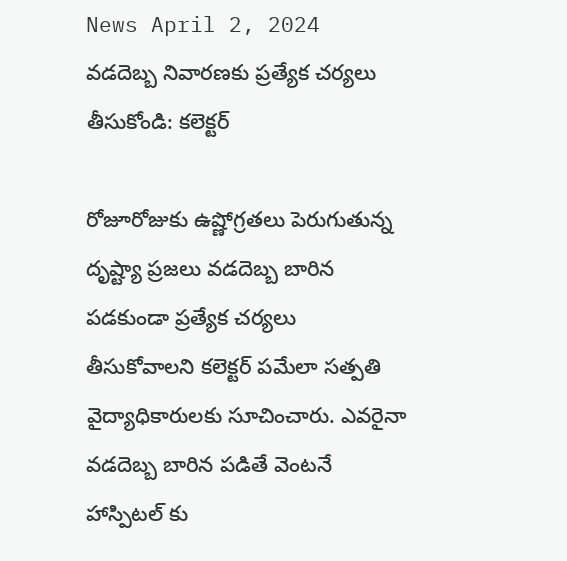News April 2, 2024
వడదెబ్బ నివారణకు ప్రత్యేక చర్యలు తీసుకోండి: కలెక్టర్

రోజూరోజుకు ఉష్ణోగ్రతలు పెరుగుతున్న దృష్ట్యా ప్రజలు వడదెబ్బ బారిన పడకుండా ప్రత్యేక చర్యలు తీసుకోవాలని కలెక్టర్ పమేలా సత్పతి వైద్యాధికారులకు సూచించారు. ఎవరైనా వడదెబ్బ బారిన పడితే వెంటనే హాస్పిటల్ కు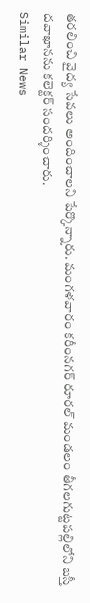తరలించి వైద్య సేవలు అందించాలని పేర్కొన్నారు. మంగళవారం కరీంనగర్ రూరల్ మండలం తీగలగుట్టపల్లిలోని బస్తీ దవాఖానను కలెక్టర్ సందర్శించారు.
Similar News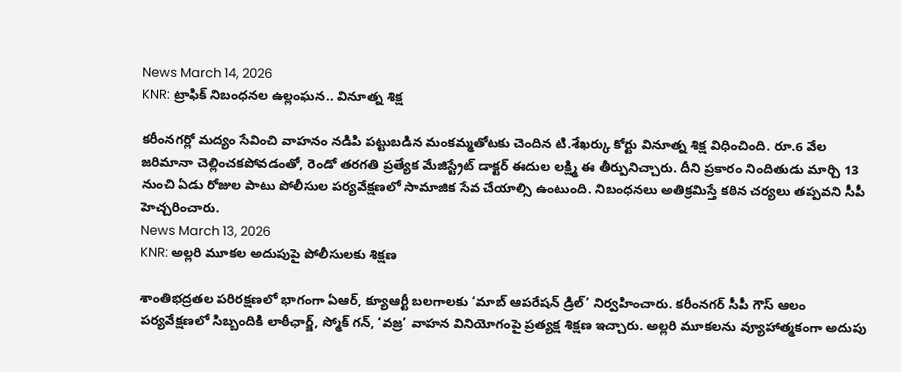News March 14, 2026
KNR: ట్రాఫిక్ నిబంధనల ఉల్లంఘన.. వినూత్న శిక్ష

కరీంనగర్లో మద్యం సేవించి వాహనం నడిపి పట్టుబడిన మంకమ్మతోటకు చెందిన టి.శేఖర్కు కోర్టు వినూత్న శిక్ష విధించింది. రూ.6 వేల జరిమానా చెల్లించకపోవడంతో, రెండో తరగతి ప్రత్యేక మేజిస్ట్రేట్ డాక్టర్ ఈదుల లక్ష్మి ఈ తీర్పునిచ్చారు. దీని ప్రకారం నిందితుడు మార్చి 13 నుంచి ఏడు రోజుల పాటు పోలీసుల పర్యవేక్షణలో సామాజిక సేవ చేయాల్సి ఉంటుంది. నిబంధనలు అతిక్రమిస్తే కఠిన చర్యలు తప్పవని సీపీ హెచ్చరించారు.
News March 13, 2026
KNR: అల్లరి మూకల అదుపుపై పోలీసులకు శిక్షణ

శాంతిభద్రతల పరిరక్షణలో భాగంగా ఏఆర్, క్యూఆర్టీ బలగాలకు ‘మాబ్ ఆపరేషన్ డ్రిల్’ నిర్వహించారు. కరీంనగర్ సీపీ గౌస్ ఆలం పర్యవేక్షణలో సిబ్బందికి లాఠీఛార్జ్, స్మోక్ గన్, ‘వజ్ర’ వాహన వినియోగంపై ప్రత్యక్ష శిక్షణ ఇచ్చారు. అల్లరి మూకలను వ్యూహాత్మకంగా అదుపు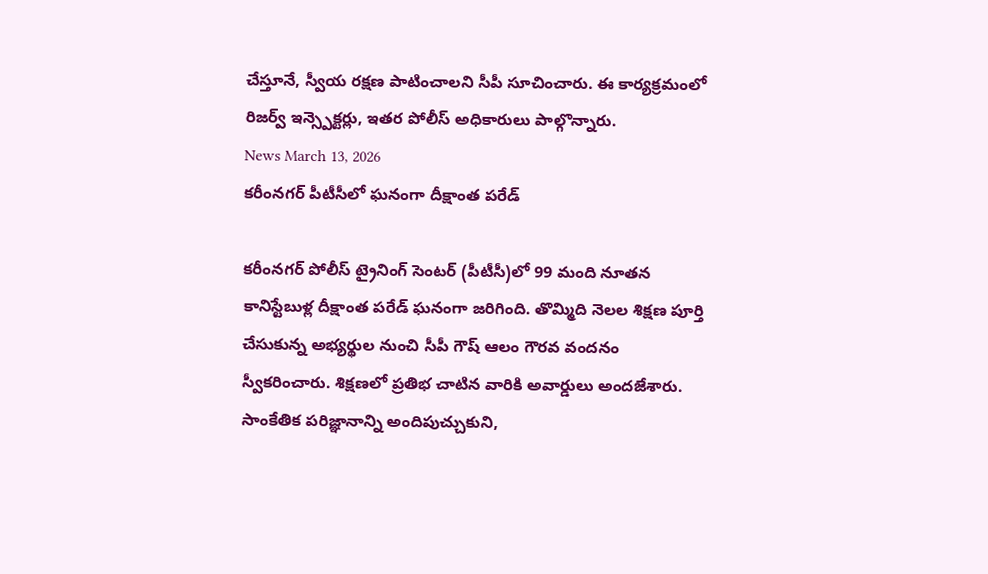చేస్తూనే, స్వీయ రక్షణ పాటించాలని సీపీ సూచించారు. ఈ కార్యక్రమంలో రిజర్వ్ ఇన్స్పెక్టర్లు, ఇతర పోలీస్ అధికారులు పాల్గొన్నారు.
News March 13, 2026
కరీంనగర్ పీటీసీలో ఘనంగా దీక్షాంత పరేడ్

కరీంనగర్ పోలీస్ ట్రైనింగ్ సెంటర్ (పీటీసీ)లో 99 మంది నూతన కానిస్టేబుళ్ల దీక్షాంత పరేడ్ ఘనంగా జరిగింది. తొమ్మిది నెలల శిక్షణ పూర్తి చేసుకున్న అభ్యర్థుల నుంచి సీపీ గౌష్ ఆలం గౌరవ వందనం స్వీకరించారు. శిక్షణలో ప్రతిభ చాటిన వారికి అవార్డులు అందజేశారు. సాంకేతిక పరిజ్ఞానాన్ని అందిపుచ్చుకుని,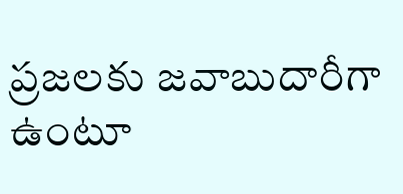ప్రజలకు జవాబుదారీగా ఉంటూ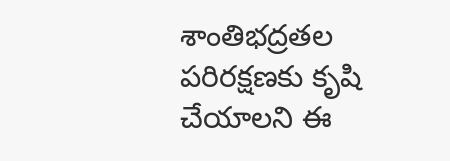శాంతిభద్రతల పరిరక్షణకు కృషి చేయాలని ఈ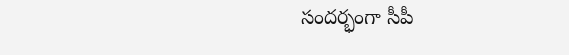సందర్భంగా సీపీ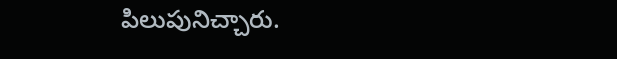పిలుపునిచ్చారు.